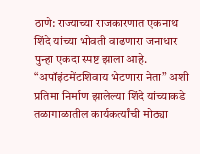ठाणे: राज्याच्या राजकारणात एकनाथ शिंदे यांच्या भोवती वाढणारा जनाधार पुन्हा एकदा स्पष्ट झाला आहे. “अपॉइंटमेंटशिवाय भेटणारा नेता” अशी प्रतिमा निर्माण झालेल्या शिंदे यांच्याकडे तळागाळातील कार्यकर्त्यांची मोठ्या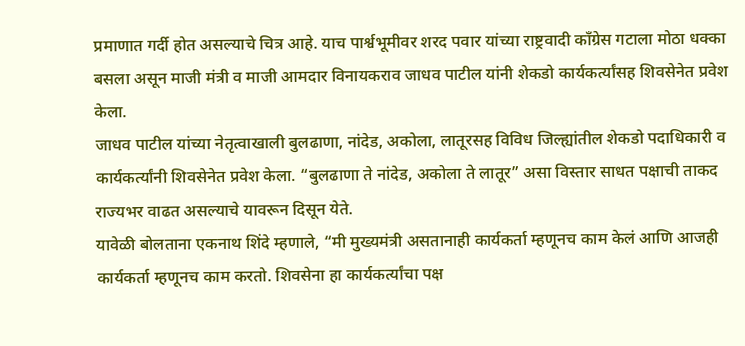प्रमाणात गर्दी होत असल्याचे चित्र आहे. याच पार्श्वभूमीवर शरद पवार यांच्या राष्ट्रवादी काँग्रेस गटाला मोठा धक्का बसला असून माजी मंत्री व माजी आमदार विनायकराव जाधव पाटील यांनी शेकडो कार्यकर्त्यांसह शिवसेनेत प्रवेश केला.
जाधव पाटील यांच्या नेतृत्वाखाली बुलढाणा, नांदेड, अकोला, लातूरसह विविध जिल्ह्यांतील शेकडो पदाधिकारी व कार्यकर्त्यांनी शिवसेनेत प्रवेश केला. “बुलढाणा ते नांदेड, अकोला ते लातूर” असा विस्तार साधत पक्षाची ताकद राज्यभर वाढत असल्याचे यावरून दिसून येते.
यावेळी बोलताना एकनाथ शिंदे म्हणाले, “मी मुख्यमंत्री असतानाही कार्यकर्ता म्हणूनच काम केलं आणि आजही कार्यकर्ता म्हणूनच काम करतो. शिवसेना हा कार्यकर्त्यांचा पक्ष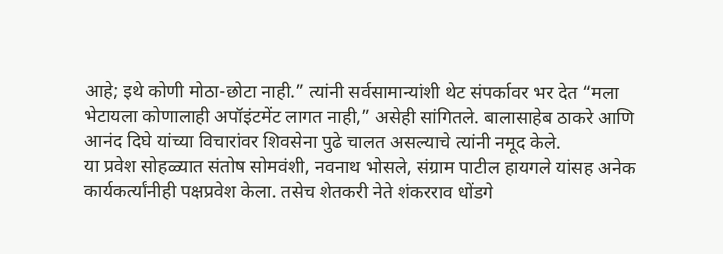आहे; इथे कोणी मोठा-छोटा नाही.” त्यांनी सर्वसामान्यांशी थेट संपर्कावर भर देत “मला भेटायला कोणालाही अपॉइंटमेंट लागत नाही,” असेही सांगितले. बालासाहेब ठाकरे आणि आनंद दिघे यांच्या विचारांवर शिवसेना पुढे चालत असल्याचे त्यांनी नमूद केले.
या प्रवेश सोहळ्यात संतोष सोमवंशी, नवनाथ भोसले, संग्राम पाटील हायगले यांसह अनेक कार्यकर्त्यांनीही पक्षप्रवेश केला. तसेच शेतकरी नेते शंकरराव धोंडगे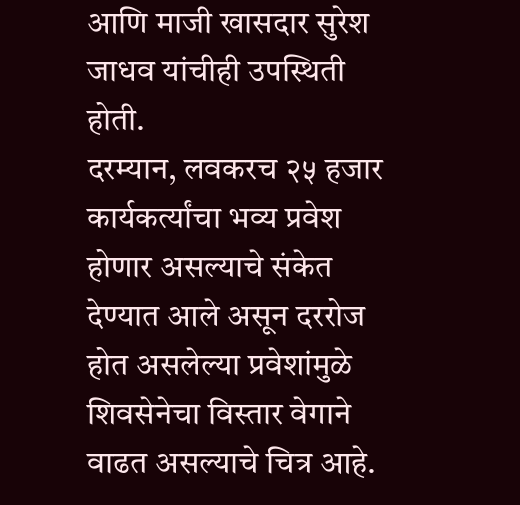आणि माजी खासदार सुरेश जाधव यांचीही उपस्थिती होती.
दरम्यान, लवकरच २५ हजार कार्यकर्त्यांचा भव्य प्रवेश होणार असल्याचे संकेत देण्यात आले असून दररोज होत असलेल्या प्रवेशांमुळे शिवसेनेचा विस्तार वेगाने वाढत असल्याचे चित्र आहे.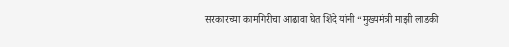सरकारच्या कामगिरीचा आढावा घेत शिंदे यांनी “मुख्यमंत्री माझी लाडकी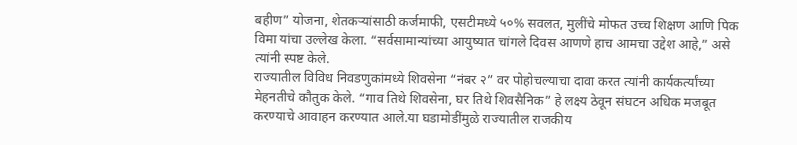बहीण” योजना, शेतकऱ्यांसाठी कर्जमाफी, एसटीमध्ये ५०% सवलत, मुलींचे मोफत उच्च शिक्षण आणि पिक विमा यांचा उल्लेख केला. “सर्वसामान्यांच्या आयुष्यात चांगले दिवस आणणे हाच आमचा उद्देश आहे,” असे त्यांनी स्पष्ट केले.
राज्यातील विविध निवडणुकांमध्ये शिवसेना “नंबर २” वर पोहोचल्याचा दावा करत त्यांनी कार्यकर्त्यांच्या मेहनतीचे कौतुक केले. “गाव तिथे शिवसेना, घर तिथे शिवसैनिक” हे लक्ष्य ठेवून संघटन अधिक मजबूत करण्याचे आवाहन करण्यात आले.या घडामोडींमुळे राज्यातील राजकीय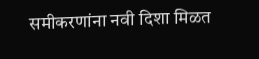समीकरणांना नवी दिशा मिळत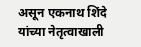असून एकनाथ शिंदे यांच्या नेतृत्वाखाली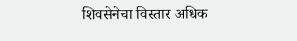शिवसेनेचा विस्तार अधिक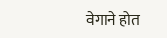वेगाने होत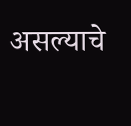असल्याचे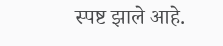स्पष्ट झाले आहे.